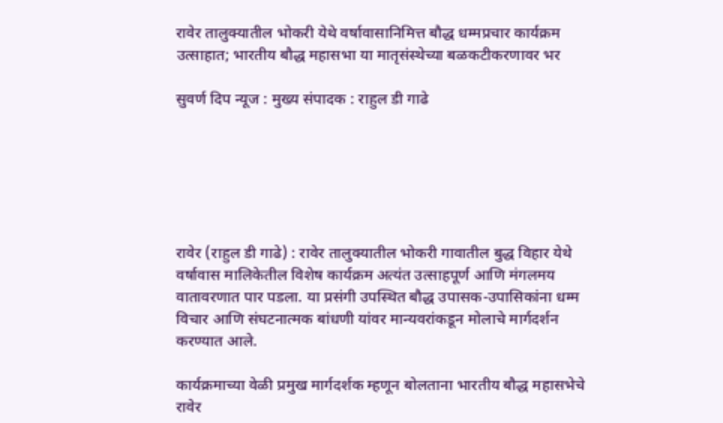रावेर तालुक्यातील भोकरी येथे वर्षावासानिमित्त बौद्ध धम्मप्रचार कार्यक्रम उत्साहात; भारतीय बौद्ध महासभा या मातृसंस्थेच्या बळकटीकरणावर भर

सुवर्ण दिप न्यूज : मुख्य संपादक : राहुल डी गाढे






रावेर (राहुल डी गाढे) : रावेर तालुक्यातील भोकरी गावातील बुद्ध विहार येथे वर्षावास मालिकेतील विशेष कार्यक्रम अत्यंत उत्साहपूर्ण आणि मंगलमय वातावरणात पार पडला. या प्रसंगी उपस्थित बौद्ध उपासक-उपासिकांना धम्म विचार आणि संघटनात्मक बांधणी यांवर मान्यवरांकडून मोलाचे मार्गदर्शन करण्यात आले.

कार्यक्रमाच्या वेळी प्रमुख मार्गदर्शक म्हणून बोलताना भारतीय बौद्ध महासभेचे रावेर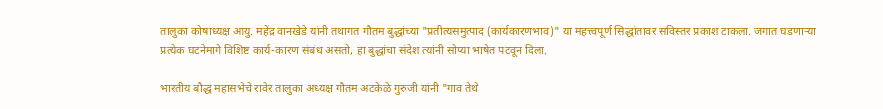तालुका कोषाध्यक्ष आयु. महेंद्र वानखेडे यांनी तथागत गौतम बुद्धांच्या "प्रतीत्यसमुत्पाद (कार्यकारणभाव)" या महत्त्वपूर्ण सिद्धांतावर सविस्तर प्रकाश टाकला. जगात घडणाऱ्या प्रत्येक घटनेमागे विशिष्ट कार्य-कारण संबंध असतो, हा बुद्धांचा संदेश त्यांनी सोप्या भाषेत पटवून दिला.

भारतीय बौद्ध महासभेचे रावेर तालुका अध्यक्ष गौतम अटकेळे गुरुजी यांनी "गाव तेथे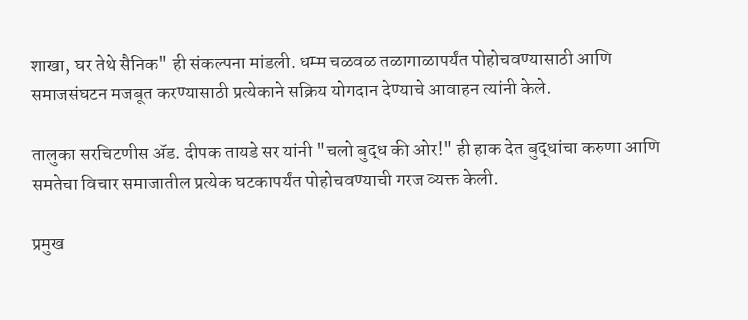शाखा, घर तेथे सैनिक" ही संकल्पना मांडली. धम्म चळवळ तळागाळापर्यंत पोहोचवण्यासाठी आणि समाजसंघटन मजबूत करण्यासाठी प्रत्येकाने सक्रिय योगदान देण्याचे आवाहन त्यांनी केले.

तालुका सरचिटणीस ॲड. दीपक तायडे सर यांनी "चलो बुद्ध की ओर!" ही हाक देत बुद्धांचा करुणा आणि समतेचा विचार समाजातील प्रत्येक घटकापर्यंत पोहोचवण्याची गरज व्यक्त केली.

प्रमुख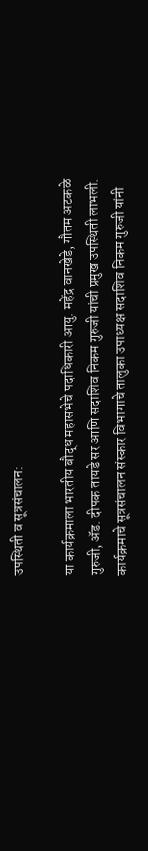उपस्थिती व सूत्रसंचालन:

या कार्यक्रमाला भारतीय बौद्ध महासभेचे पदाधिकारी आयु. महेंद्र वानखेडे, गौतम अटकळे गुरुजी, ॲड. दीपक तायडे सर आणि सदाशिव निकम गुरुजी यांची प्रमुख उपस्थिती लाभली. कार्यक्रमाचे सूत्रसंचालन संस्कार विभागाचे तालुका उपाध्यक्ष सदाशिव निकम गुरुजी यांनी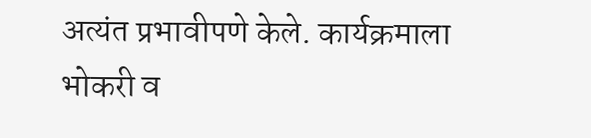अत्यंत प्रभावीपणे केले. कार्यक्रमाला भोकरी व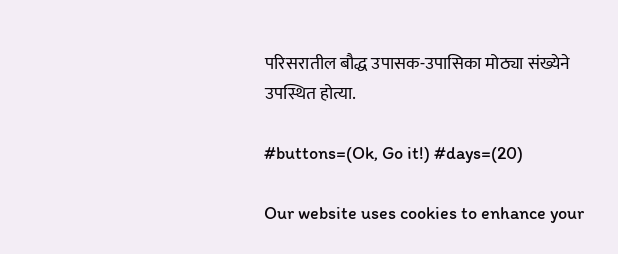परिसरातील बौद्ध उपासक-उपासिका मोठ्या संख्येने उपस्थित होत्या.

#buttons=(Ok, Go it!) #days=(20)

Our website uses cookies to enhance your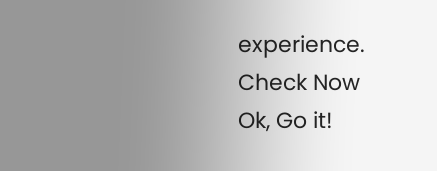experience. Check Now
Ok, Go it!